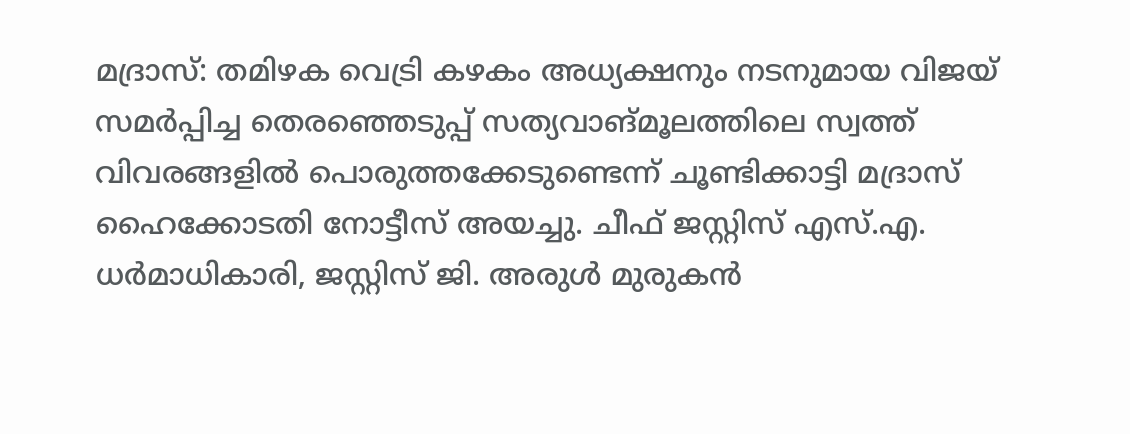മദ്രാസ്: തമിഴക വെട്രി കഴകം അധ്യക്ഷനും നടനുമായ വിജയ് സമർപ്പിച്ച തെരഞ്ഞെടുപ്പ് സത്യവാങ്മൂലത്തിലെ സ്വത്ത് വിവരങ്ങളിൽ പൊരുത്തക്കേടുണ്ടെന്ന് ചൂണ്ടിക്കാട്ടി മദ്രാസ് ഹൈക്കോടതി നോട്ടീസ് അയച്ചു. ചീഫ് ജസ്റ്റിസ് എസ്.എ. ധർമാധികാരി, ജസ്റ്റിസ് ജി. അരുൾ മുരുകൻ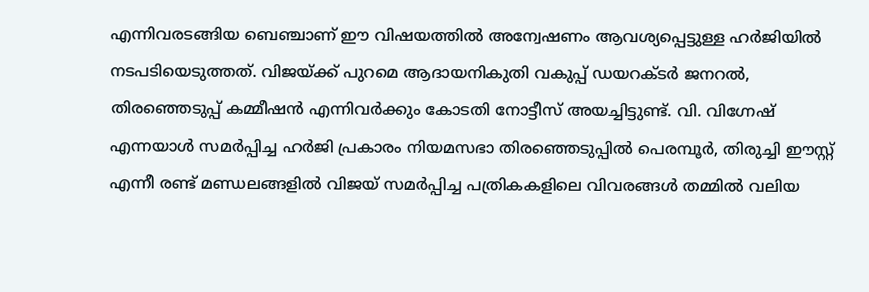എന്നിവരടങ്ങിയ ബെഞ്ചാണ് ഈ വിഷയത്തിൽ അന്വേഷണം ആവശ്യപ്പെട്ടുള്ള ഹർജിയിൽ നടപടിയെടുത്തത്. വിജയ്ക്ക് പുറമെ ആദായനികുതി വകുപ്പ് ഡയറക്ടർ ജനറൽ, തിരഞ്ഞെടുപ്പ് കമ്മീഷൻ എന്നിവർക്കും കോടതി നോട്ടീസ് അയച്ചിട്ടുണ്ട്. വി. വിഗ്നേഷ് എന്നയാൾ സമർപ്പിച്ച ഹർജി പ്രകാരം നിയമസഭാ തിരഞ്ഞെടുപ്പിൽ പെരമ്പൂർ, തിരുച്ചി ഈസ്റ്റ് എന്നീ രണ്ട് മണ്ഡലങ്ങളിൽ വിജയ് സമർപ്പിച്ച പത്രികകളിലെ വിവരങ്ങൾ തമ്മിൽ വലിയ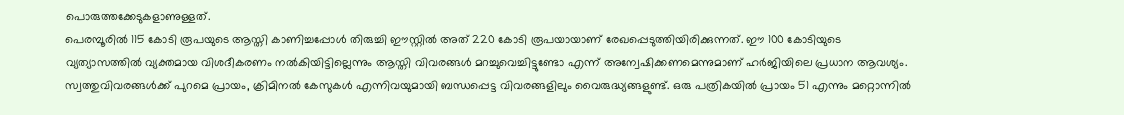പൊരുത്തക്കേടുകളാണുള്ളത്.
പെരമ്പൂരിൽ 115 കോടി രൂപയുടെ ആസ്തി കാണിച്ചപ്പോൾ തിരുച്ചി ഈസ്റ്റിൽ അത് 220 കോടി രൂപയായാണ് രേഖപ്പെടുത്തിയിരിക്കുന്നത്. ഈ 100 കോടിയുടെ വ്യത്യാസത്തിൽ വ്യക്തമായ വിശദീകരണം നൽകിയിട്ടില്ലെന്നും ആസ്തി വിവരങ്ങൾ മറച്ചുവെച്ചിട്ടുണ്ടോ എന്ന് അന്വേഷിക്കണമെന്നുമാണ് ഹർജിയിലെ പ്രധാന ആവശ്യം. സ്വത്തുവിവരങ്ങൾക്ക് പുറമെ പ്രായം, ക്രിമിനൽ കേസുകൾ എന്നിവയുമായി ബന്ധപ്പെട്ട വിവരങ്ങളിലും വൈരുദ്ധ്യങ്ങളുണ്ട്. ഒരു പത്രികയിൽ പ്രായം 51 എന്നും മറ്റൊന്നിൽ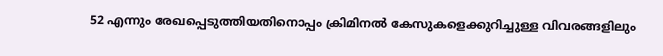52 എന്നും രേഖപ്പെടുത്തിയതിനൊപ്പം ക്രിമിനൽ കേസുകളെക്കുറിച്ചുള്ള വിവരങ്ങളിലും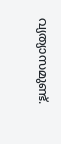വ്യത്യാസമുണ്ട്.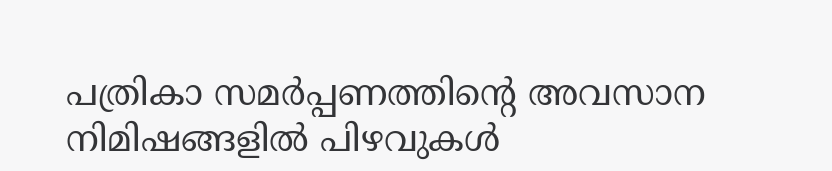പത്രികാ സമർപ്പണത്തിന്റെ അവസാന നിമിഷങ്ങളിൽ പിഴവുകൾ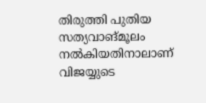തിരുത്തി പുതിയ സത്യവാങ്മൂലം നൽകിയതിനാലാണ് വിജയ്യുടെ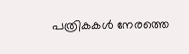പത്രികകൾ നേരത്തെ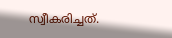സ്വീകരിച്ചത്.